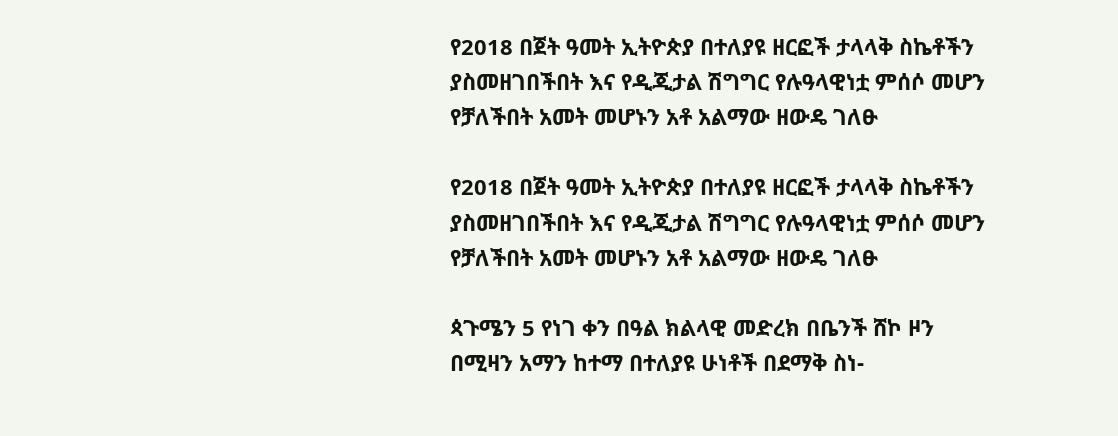የ2018 በጀት ዓመት ኢትዮጵያ በተለያዩ ዘርፎች ታላላቅ ስኬቶችን ያስመዘገበችበት እና የዲጂታል ሽግግር የሉዓላዊነቷ ምሰሶ መሆን የቻለችበት አመት መሆኑን አቶ አልማው ዘውዴ ገለፁ

የ2018 በጀት ዓመት ኢትዮጵያ በተለያዩ ዘርፎች ታላላቅ ስኬቶችን ያስመዘገበችበት እና የዲጂታል ሽግግር የሉዓላዊነቷ ምሰሶ መሆን የቻለችበት አመት መሆኑን አቶ አልማው ዘውዴ ገለፁ

ጳጉሜን 5 የነገ ቀን በዓል ክልላዊ መድረክ በቤንች ሸኮ ዞን በሚዛን አማን ከተማ በተለያዩ ሁነቶች በደማቅ ስነ-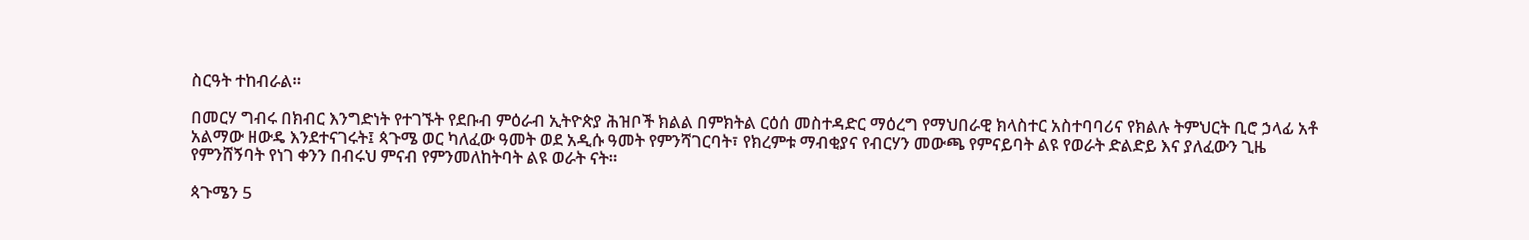ስርዓት ተከብራል።

በመርሃ ግብሩ በክብር እንግድነት የተገኙት የደቡብ ምዕራብ ኢትዮጵያ ሕዝቦች ክልል በምክትል ርዕሰ መስተዳድር ማዕረግ የማህበራዊ ክላስተር አስተባባሪና የክልሉ ትምህርት ቢሮ ኃላፊ አቶ አልማው ዘውዴ እንደተናገሩት፤ ጳጉሜ ወር ካለፈው ዓመት ወደ አዲሱ ዓመት የምንሻገርባት፣ የክረምቱ ማብቂያና የብርሃን መውጫ የምናይባት ልዩ የወራት ድልድይ እና ያለፈውን ጊዜ የምንሸኝባት የነገ ቀንን በብሩህ ምናብ የምንመለከትባት ልዩ ወራት ናት።

ጳጉሜን 5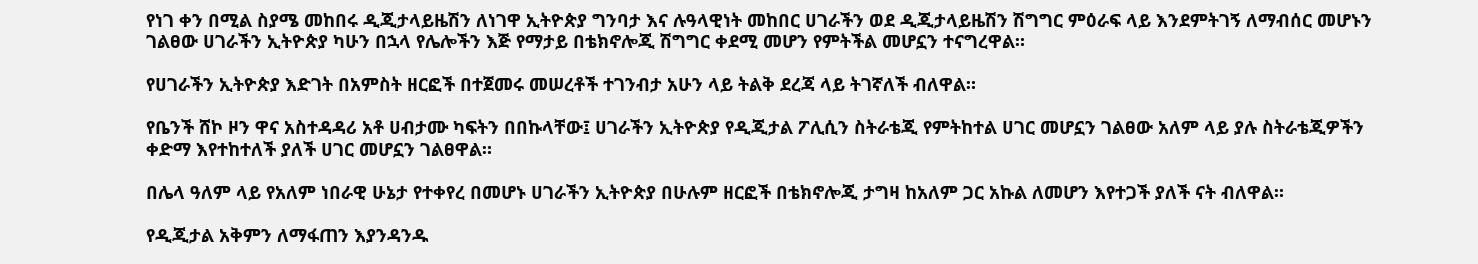የነገ ቀን በሚል ስያሜ መከበሩ ዲጂታላይዜሽን ለነገዋ ኢትዮጵያ ግንባታ እና ሉዓላዊነት መከበር ሀገራችን ወደ ዲጂታላይዜሽን ሽግግር ምዕራፍ ላይ እንደምትገኝ ለማብሰር መሆኑን ገልፀው ሀገራችን ኢትዮጵያ ካሁን በኋላ የሌሎችን እጅ የማታይ በቴክኖሎጂ ሽግግር ቀደሚ መሆን የምትችል መሆኗን ተናግረዋል።

የሀገራችን ኢትዮጵያ እድገት በአምስት ዘርፎች በተጀመሩ መሠረቶች ተገንብታ አሁን ላይ ትልቅ ደረጃ ላይ ትገኛለች ብለዋል።

የቤንች ሸኮ ዞን ዋና አስተዳዳሪ አቶ ሀብታሙ ካፍትን በበኩላቸው፤ ሀገራችን ኢትዮጵያ የዲጂታል ፖሊሲን ስትራቴጂ የምትከተል ሀገር መሆኗን ገልፀው አለም ላይ ያሉ ስትራቴጂዎችን ቀድማ እየተከተለች ያለች ሀገር መሆኗን ገልፀዋል።

በሌላ ዓለም ላይ የአለም ነበራዊ ሁኔታ የተቀየረ በመሆኑ ሀገራችን ኢትዮጵያ በሁሉም ዘርፎች በቴክኖሎጂ ታግዛ ከአለም ጋር አኩል ለመሆን እየተጋች ያለች ናት ብለዋል።

የዲጂታል አቅምን ለማፋጠን እያንዳንዱ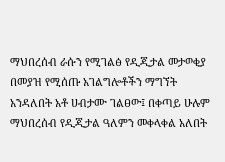ማህበረሰብ ራሱን የሚገልፅ የዲጂታል መታወቂያ በመያዝ የሚሰጡ አገልግሎቶችን ማግኘት አንዳለበት አቶ ሀብታሙ ገልፀው፤ በቀጣይ ሁሉም ማህበረሰብ የዲጂታል ዓለምን መቀላቀል አለበት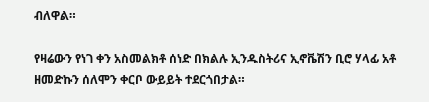ብለዋል።

የዛሬውን የነገ ቀን አስመልክቶ ሰነድ በክልሉ ኢንዱስትሪና ኢኖቬሽን ቢሮ ሃላፊ አቶ ዘመድኩን ሰለሞን ቀርቦ ውይይት ተደርጎበታል።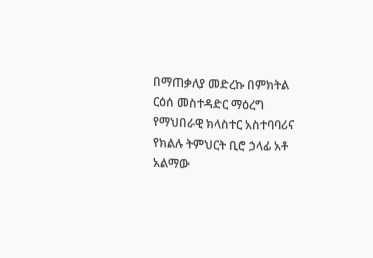በማጠቃለያ መድረኩ በምክትል ርዕሰ መስተዳድር ማዕረግ የማህበራዊ ክላስተር አስተባባሪና የክልሉ ትምህርት ቢሮ ኃላፊ አቶ አልማው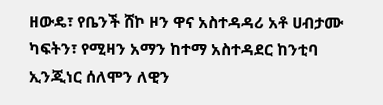ዘውዴ፣ የቤንች ሸኮ ዞን ዋና አስተዳዳሪ አቶ ሀብታሙ ካፍትን፣ የሚዛን አማን ከተማ አስተዳደር ከንቲባ ኢንጂነር ሰለሞን ለዊን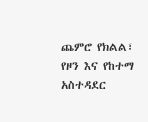ጨምሮ የክልል፣ የዞን እና የከተማ አስተዳደር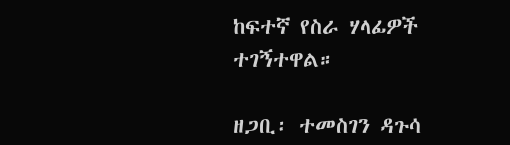ከፍተኛ የስራ ሃላፊዎች ተገኝተዋል።

ዘጋቢ፡ ተመስገን ዳጉሳ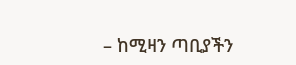– ከሚዛን ጣቢያችን